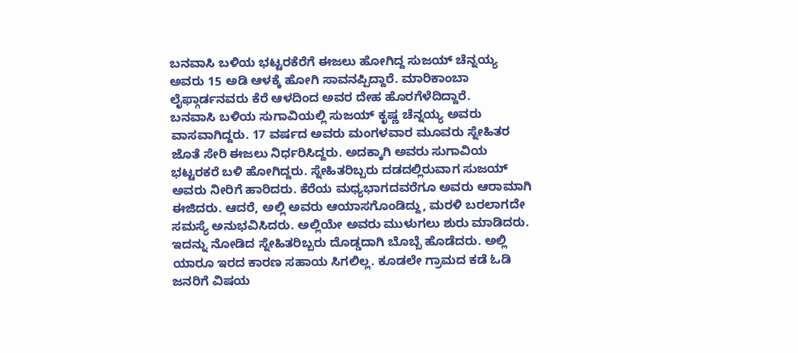ಬನವಾಸಿ ಬಳಿಯ ಭಟ್ಟರಕೆರೆಗೆ ಈಜಲು ಹೋಗಿದ್ದ ಸುಜಯ್ ಚೆನ್ನಯ್ಯ ಅವರು 15 ಅಡಿ ಆಳಕ್ಕೆ ಹೋಗಿ ಸಾವನಪ್ಪಿದ್ದಾರೆ. ಮಾರಿಕಾಂಬಾ ಲೈಫ್ಗಾರ್ಡನವರು ಕೆರೆ ಆಳದಿಂದ ಅವರ ದೇಹ ಹೊರಗೆಳೆದಿದ್ದಾರೆ.
ಬನವಾಸಿ ಬಳಿಯ ಸುಗಾವಿಯಲ್ಲಿ ಸುಜಯ್ ಕೃಷ್ಣ ಚೆನ್ನಯ್ಯ ಅವರು ವಾಸವಾಗಿದ್ದರು. 17 ವರ್ಷದ ಅವರು ಮಂಗಳವಾರ ಮೂವರು ಸ್ನೇಹಿತರ ಜೊತೆ ಸೇರಿ ಈಜಲು ನಿರ್ಧರಿಸಿದ್ದರು. ಅದಕ್ಕಾಗಿ ಅವರು ಸುಗಾವಿಯ ಭಟ್ಟರಕರೆ ಬಳಿ ಹೋಗಿದ್ದರು. ಸ್ನೇಹಿತರಿಬ್ಬರು ದಡದಲ್ಲಿರುವಾಗ ಸುಜಯ್ ಅವರು ನೀರಿಗೆ ಹಾರಿದರು. ಕೆರೆಯ ಮಧ್ಯಭಾಗದವರೆಗೂ ಅವರು ಆರಾಮಾಗಿ ಈಜಿದರು. ಆದರೆ, ಅಲ್ಲಿ ಅವರು ಆಯಾಸಗೊಂಡಿದ್ದು, ಮರಳಿ ಬರಲಾಗದೇ ಸಮಸ್ಯೆ ಅನುಭವಿಸಿದರು. ಅಲ್ಲಿಯೇ ಅವರು ಮುಳುಗಲು ಶುರು ಮಾಡಿದರು.
ಇದನ್ನು ನೋಡಿದ ಸ್ನೇಹಿತರಿಬ್ಬರು ದೊಡ್ಡದಾಗಿ ಬೊಬ್ಬೆ ಹೊಡೆದರು. ಅಲ್ಲಿ ಯಾರೂ ಇರದ ಕಾರಣ ಸಹಾಯ ಸಿಗಲಿಲ್ಲ. ಕೂಡಲೇ ಗ್ರಾಮದ ಕಡೆ ಓಡಿ ಜನರಿಗೆ ವಿಷಯ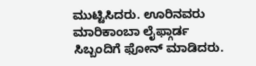ಮುಟ್ಟಿಸಿದರು. ಊರಿನವರು ಮಾರಿಕಾಂಬಾ ಲೈಫ್ಗಾರ್ಡ ಸಿಬ್ಬಂದಿಗೆ ಫೋನ್ ಮಾಡಿದರು.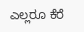ಎಲ್ಲರೂ ಕೆರೆ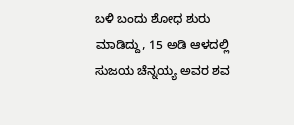ಬಳಿ ಬಂದು ಶೋಧ ಶುರು ಮಾಡಿದ್ದು, 15 ಅಡಿ ಆಳದಲ್ಲಿ ಸುಜಯ ಚೆನ್ನಯ್ಯ ಅವರ ಶವ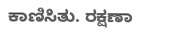ಕಾಣಿಸಿತು. ರಕ್ಷಣಾ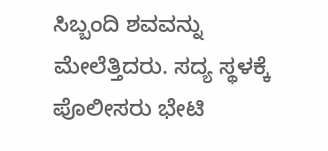ಸಿಬ್ಬಂದಿ ಶವವನ್ನು ಮೇಲೆತ್ತಿದರು. ಸದ್ಯ ಸ್ಥಳಕ್ಕೆ ಪೊಲೀಸರು ಭೇಟಿ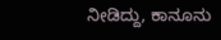ನೀಡಿದ್ದು, ಕಾನೂನು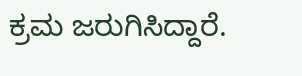ಕ್ರಮ ಜರುಗಿಸಿದ್ದಾರೆ.